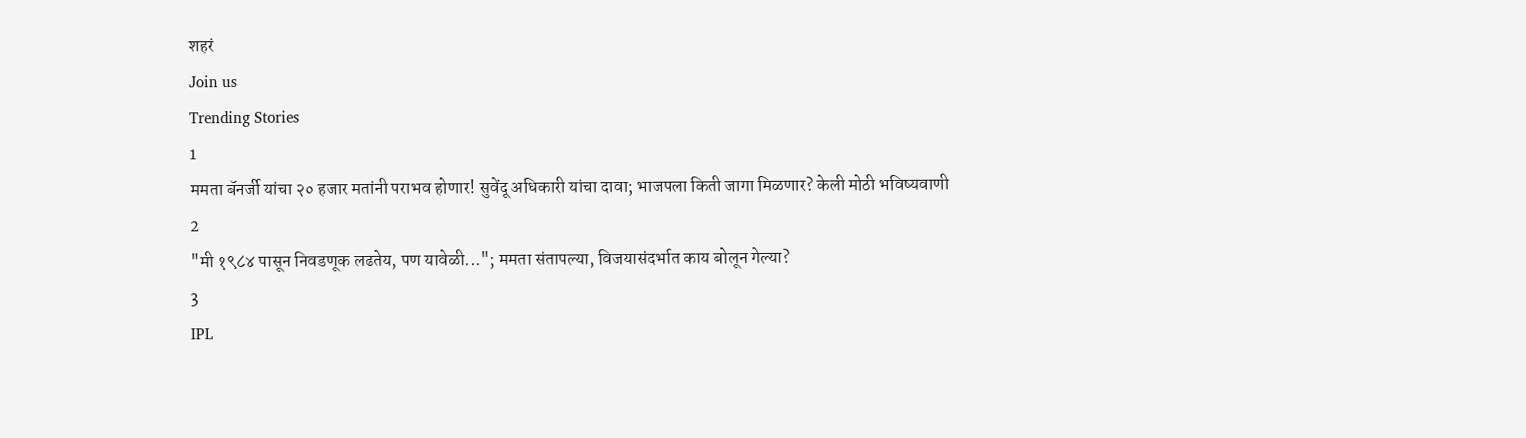शहरं
Join us
Trending Stories
1
ममता बॅनर्जी यांचा २० हजार मतांनी पराभव होणार! सुवेंदू अधिकारी यांचा दावा; भाजपला किती जागा मिळणार? केली मोठी भविष्यवाणी
2
"मी १९८४ पासून निवडणूक लढतेय, पण यावेळी..."; ममता संतापल्या, विजयासंदर्भात काय बोलून गेल्या?
3
IPL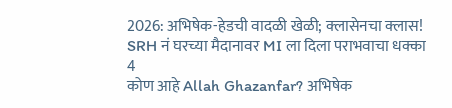2026: अभिषेक-हेडची वादळी खेळी; क्लासेनचा क्लास! SRH नं घरच्या मैदानावर MI ला दिला पराभवाचा धक्का
4
कोण आहे Allah Ghazanfar? अभिषेक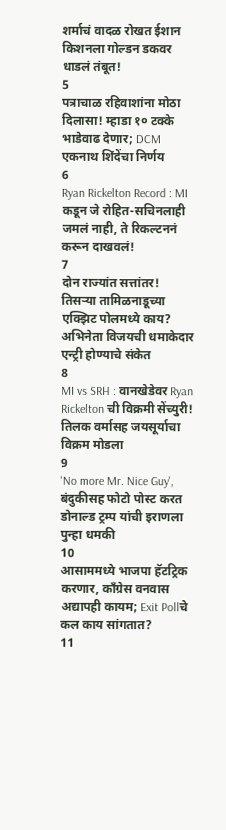शर्माचं वादळ रोखत ईशान किशनला गोल्डन डकवर धाडलं तंबूत!
5
पत्राचाळ रहिवाशांना मोठा दिलासा! म्हाडा १० टक्के भाडेवाढ देणार; DCM एकनाथ शिंदेंचा निर्णय
6
Ryan Rickelton Record : MI कडून जे रोहित-सचिनलाही जमलं नाही, ते रिकल्टननं करून दाखवलं!
7
दोन राज्यांत सत्तांतर! तिसऱ्या तामिळनाडूच्या एक्झिट पोलमध्ये काय? अभिनेता विजयची धमाकेदार एन्ट्री होण्याचे संकेत
8
MI vs SRH : वानखेडेवर Ryan Rickelton ची विक्रमी सेंच्युरी! तिलक वर्मासह जयसूर्याचा विक्रम मोडला
9
'No more Mr. Nice Guy', बंदुकीसह फोटो पोस्ट करत डोनाल्ड ट्रम्प यांची इराणला पुन्हा धमकी
10
आसाममध्ये भाजपा हॅटट्रिक करणार, काँग्रेस वनवास अद्यापही कायम; Exit Pollचे कल काय सांगतात?
11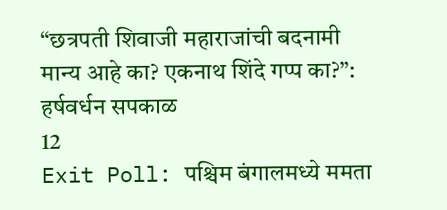“छत्रपती शिवाजी महाराजांची बदनामी मान्य आहे का? एकनाथ शिंदे गप्प का?”: हर्षवर्धन सपकाळ
12
Exit Poll: पश्चिम बंगालमध्ये ममता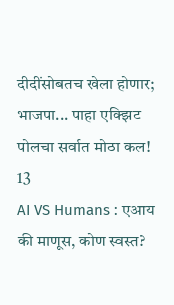दीदींसोबतच खेला होणार; भाजपा... पाहा एक्झिट पोलचा सर्वात मोठा कल!
13
AI VS Humans : एआय की माणूस, कोण स्वस्त?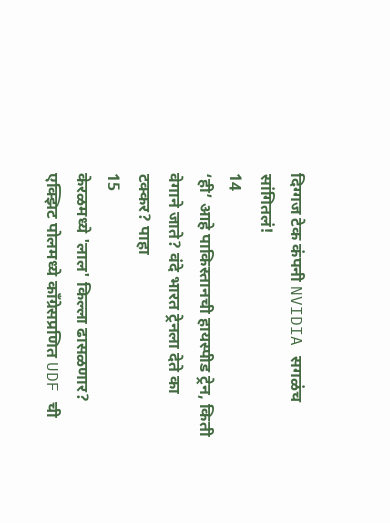दिग्गज टेक कंपनी NVIDIA सगळंच सांगितलं!
14
‘ही’ आहे पाकिस्तानची हायस्पीड ट्रेन, किती वेगाने जाते? वंदे भारत ट्रेनला देते का टक्कर? पाहा
15
केरळमध्ये 'लाल' किल्ला ढासळणार? एक्झिट पोलमध्ये काँग्रेसप्रणित UDF ची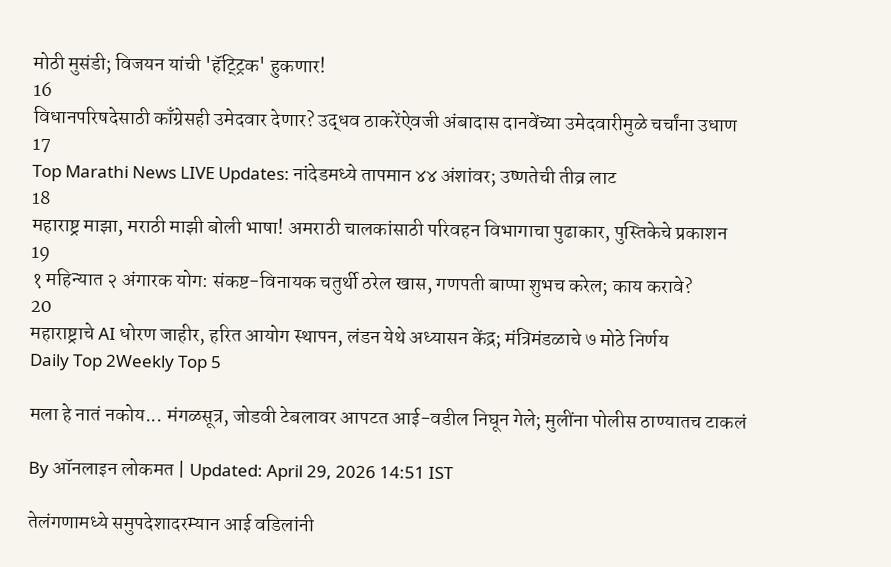मोठी मुसंडी; विजयन यांची 'हॅट्ट्रिक' हुकणार!
16
विधानपरिषदेसाठी काँग्रेसही उमेदवार देणार? उद्धव ठाकरेंऐवजी अंबादास दानवेंच्या उमेदवारीमुळे चर्चांना उधाण
17
Top Marathi News LIVE Updates: नांदेडमध्ये तापमान ४४ अंशांवर; उष्णतेची तीव्र लाट
18
महाराष्ट्र माझा, मराठी माझी बोली भाषा! अमराठी चालकांसाठी परिवहन विभागाचा पुढाकार, पुस्तिकेचे प्रकाशन
19
१ महिन्यात २ अंगारक योग: संकष्ट-विनायक चतुर्थी ठरेल खास, गणपती बाप्पा शुभच करेल; काय करावे?
20
महाराष्ट्राचे AI धोरण जाहीर, हरित आयोग स्थापन, लंडन येथे अध्यासन केंद्र; मंत्रिमंडळाचे ७ मोठे निर्णय
Daily Top 2Weekly Top 5

मला हे नातं नकोय... मंगळसूत्र, जोडवी टेबलावर आपटत आई-वडील निघून गेले; मुलींना पोलीस ठाण्यातच टाकलं

By ऑनलाइन लोकमत | Updated: April 29, 2026 14:51 IST

तेलंगणामध्ये समुपदेशादरम्यान आई वडिलांनी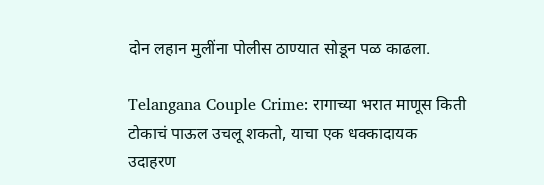दोन लहान मुलींना पोलीस ठाण्यात सोडून पळ काढला.

Telangana Couple Crime: रागाच्या भरात माणूस किती टोकाचं पाऊल उचलू शकतो, याचा एक धक्कादायक उदाहरण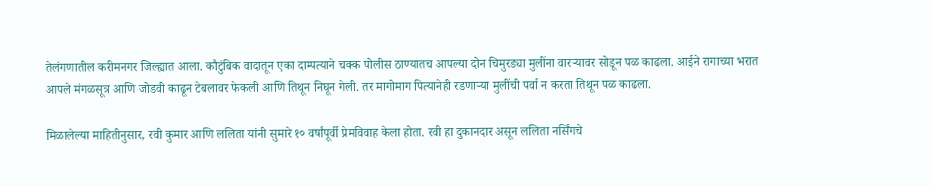तेलंगणातील करीमनगर जिल्ह्यात आला. कौटुंबिक वादातून एका दाम्पत्याने चक्क पोलीस ठाण्यातच आपल्या दोन चिमुरड्या मुलींना वारऱ्यावर सोडून पळ काढला. आईने रागाच्या भरात आपले मंगळसूत्र आणि जोडवी काढून टेबलावर फेकली आणि तिथून निघून गेली. तर मागोमाग पित्यानेही रडणाऱ्या मुलींची पर्वा न करता तिथून पळ काढला.

मिळालेल्या माहितीनुसार, रवी कुमार आणि ललिता यांनी सुमारे १० वर्षांपूर्वी प्रेमविवाह केला होता. रवी हा दुकानदार असून ललिता नर्सिंगचे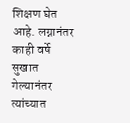शिक्षण घेत आहे. लग्नानंतर काही वर्षे सुखात गेल्यानंतर त्यांच्यात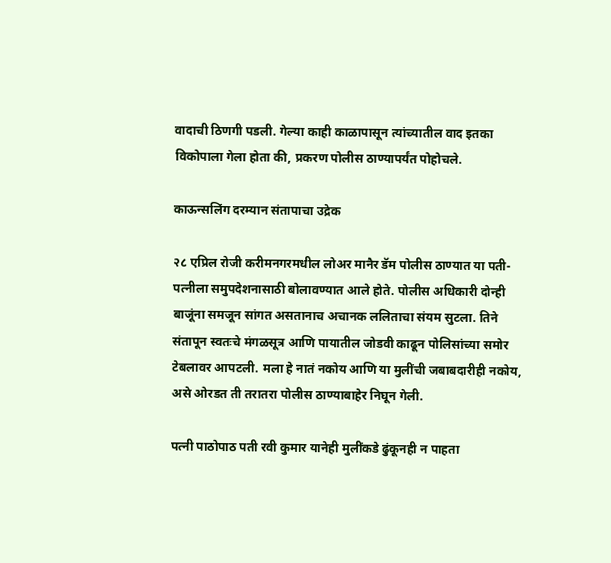वादाची ठिणगी पडली. गेल्या काही काळापासून त्यांच्यातील वाद इतका विकोपाला गेला होता की, प्रकरण पोलीस ठाण्यापर्यंत पोहोचले.

काऊन्सलिंग दरम्यान संतापाचा उद्रेक

२८ एप्रिल रोजी करीमनगरमधील लोअर मानैर डॅम पोलीस ठाण्यात या पती-पत्नीला समुपदेशनासाठी बोलावण्यात आले होते. पोलीस अधिकारी दोन्ही बाजूंना समजून सांगत असतानाच अचानक ललिताचा संयम सुटला. तिने संतापून स्वतःचे मंगळसूत्र आणि पायातील जोडवी काढून पोलिसांच्या समोर टेबलावर आपटली. मला हे नातं नकोय आणि या मुलींची जबाबदारीही नकोय, असे ओरडत ती तरातरा पोलीस ठाण्याबाहेर निघून गेली.

पत्नी पाठोपाठ पती रवी कुमार यानेही मुलींकडे ढुंकूनही न पाहता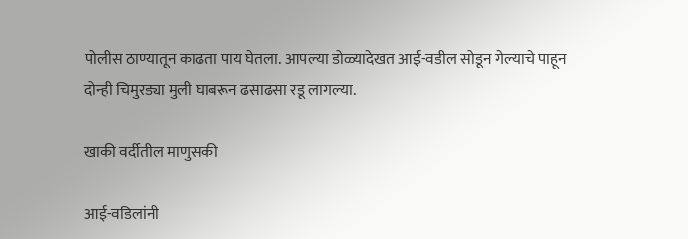पोलीस ठाण्यातून काढता पाय घेतला. आपल्या डोळ्यादेखत आई-वडील सोडून गेल्याचे पाहून दोन्ही चिमुरड्या मुली घाबरून ढसाढसा रडू लागल्या.

खाकी वर्दीतील माणुसकी

आई-वडिलांनी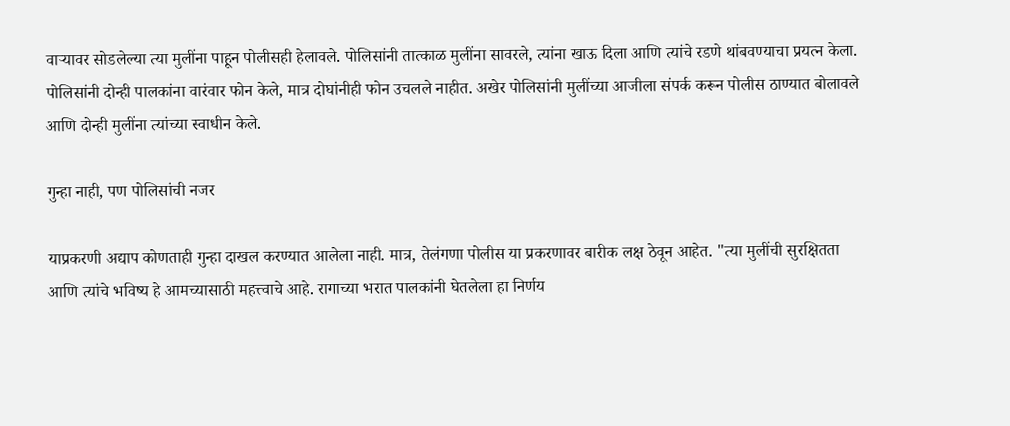वाऱ्यावर सोडलेल्या त्या मुलींना पाहून पोलीसही हेलावले. पोलिसांनी तात्काळ मुलींना सावरले, त्यांना खाऊ दिला आणि त्यांचे रडणे थांबवण्याचा प्रयत्न केला. पोलिसांनी दोन्ही पालकांना वारंवार फोन केले, मात्र दोघांनीही फोन उचलले नाहीत. अखेर पोलिसांनी मुलींच्या आजीला संपर्क करून पोलीस ठाण्यात बोलावले आणि दोन्ही मुलींना त्यांच्या स्वाधीन केले.

गुन्हा नाही, पण पोलिसांची नजर

याप्रकरणी अद्याप कोणताही गुन्हा दाखल करण्यात आलेला नाही. मात्र, तेलंगणा पोलीस या प्रकरणावर बारीक लक्ष ठेवून आहेत. "त्या मुलींची सुरक्षितता आणि त्यांचे भविष्य हे आमच्यासाठी महत्त्वाचे आहे. रागाच्या भरात पालकांनी घेतलेला हा निर्णय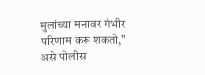मुलांच्या मनावर गंभीर परिणाम करू शकतो," असे पोलीस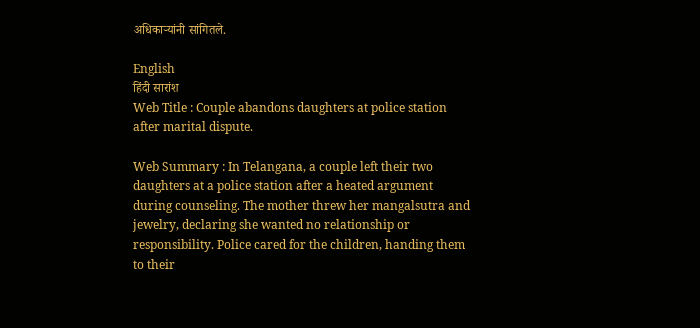अधिकाऱ्यांनी सांगितले.

English
हिंदी सारांश
Web Title : Couple abandons daughters at police station after marital dispute.

Web Summary : In Telangana, a couple left their two daughters at a police station after a heated argument during counseling. The mother threw her mangalsutra and jewelry, declaring she wanted no relationship or responsibility. Police cared for the children, handing them to their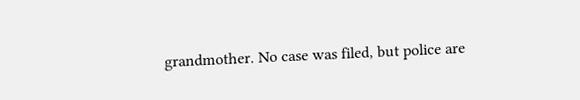grandmother. No case was filed, but police are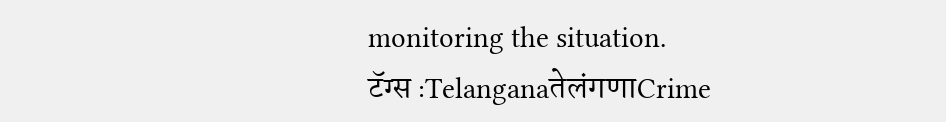monitoring the situation.
टॅग्स :TelanganaतेलंगणाCrime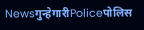Newsगुन्हेगारीPoliceपोलिस